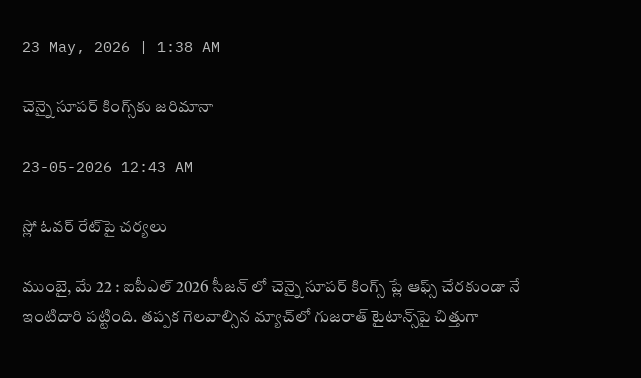23 May, 2026 | 1:38 AM

చెన్నై సూపర్ కింగ్స్‌కు జరిమానా

23-05-2026 12:43 AM

స్లో ఓవర్ రేట్‌పై చర్యలు

ముంబై, మే 22 : ఐపీఎల్ 2026 సీజన్ లో చెన్నై సూపర్ కింగ్స్ ప్లే ఆఫ్స్ చేరకుండా నే ఇంటిదారి పట్టింది. తప్పక గెలవాల్సిన మ్యాచ్‌లో గుజరాత్ టైటాన్స్‌పై చిత్తుగా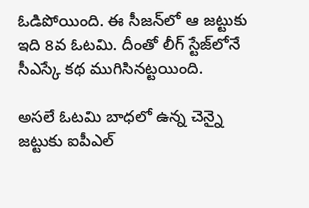ఓడిపోయింది. ఈ సీజన్‌లో ఆ జట్టుకు ఇది 8వ ఓటమి. దీంతో లీగ్ స్టేజ్‌లోనే సీఎస్కే కథ ముగిసినట్టయింది.

అసలే ఓటమి బాధలో ఉన్న చెన్నై జట్టుకు ఐపీఎల్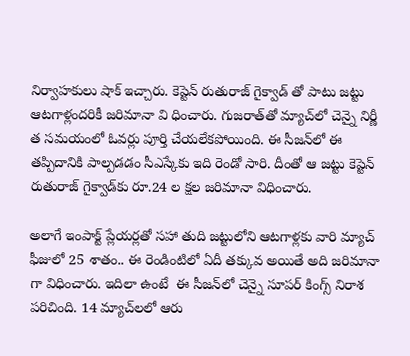నిర్వాహకులు షాక్ ఇచ్చారు. కెప్టెన్ రుతురాజ్ గైక్వాడ్ తో పాటు జట్టు ఆటగాళ్లందరికీ జరిమానా వి ధించారు. గుజరాత్‌తో మ్యాచ్‌లో చెన్నై నిర్ణీ త సమయంలో ఓవర్లు పూర్తి చేయలేకపోయింది. ఈ సీజన్‌లో ఈ తప్పిదానికి పాల్పడడం సీఎస్కేకు ఇది రెండో సారి. దీంతో ఆ జట్టు కెప్టెన్ రుతురాజ్ గైక్వాడ్‌కు రూ.24 ల క్షల జరిమానా విధించారు.

అలాగే ఇంపాక్ట్ ప్లేయర్లతో సహా తుది జట్టులోని ఆటగాళ్లకు వారి మ్యాచ్ ఫీజులో 25 శాతం.. ఈ రెండింటిలో ఏదీ తక్కువ అయితే అది జరిమానా గా విధించారు. ఇదిలా ఉంటే  ఈ సీజన్‌లో చెన్నై సూపర్ కింగ్స్ నిరాశ పరిచింది. 14 మ్యాచ్‌లలో ఆరు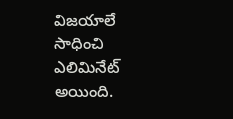విజయాలే సాధించి ఎలిమినేట్ అయింది.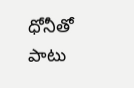ధోనీతో పాటు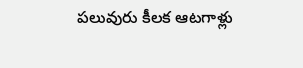పలువురు కీలక ఆటగాళ్లు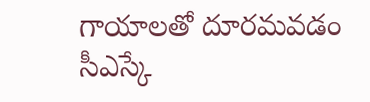గాయాలతో దూరమవడం సీఎస్కే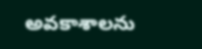అవకాశాలను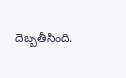దెబ్బతీసింది.